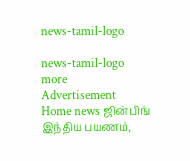news-tamil-logo

news-tamil-logo
more
Advertisement
Home news ஜின்பிங் இந்திய பயணம்,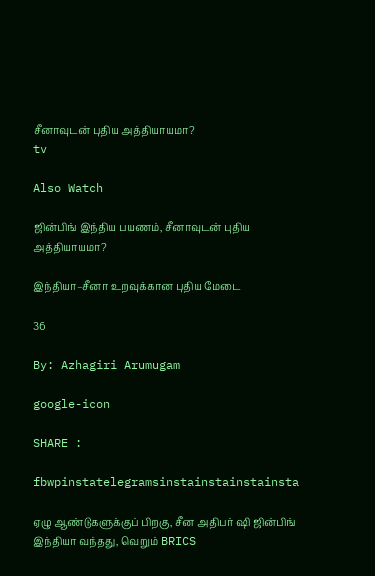சீனாவுடன் புதிய அத்தியாயமா?
tv

Also Watch

ஜின்பிங் இந்திய பயணம், சீனாவுடன் புதிய அத்தியாயமா?

இந்தியா–சீனா உறவுக்கான புதிய மேடை

36

By: Azhagiri Arumugam

google-icon

SHARE :

fbwpinstatelegramsinstainstainstainsta

ஏழு ஆண்டுகளுக்குப் பிறகு, சீன அதிபர் ஷி ஜின்பிங் இந்தியா வந்தது, வெறும் BRICS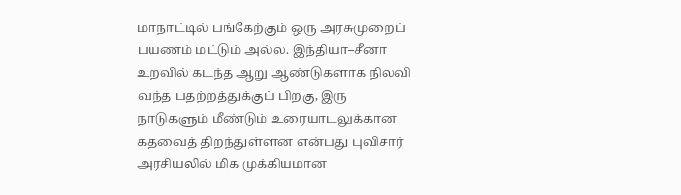மாநாட்டில் பங்கேற்கும் ஒரு அரசுமுறைப் பயணம் மட்டும் அல்ல. இந்தியா–சீனா உறவில் கடந்த ஆறு ஆண்டுகளாக நிலவி வந்த பதற்றத்துக்குப் பிறகு, இரு நாடுகளும் மீண்டும் உரையாடலுக்கான கதவைத் திறந்துள்ளன என்பது புவிசார் அரசியலில் மிக முக்கியமான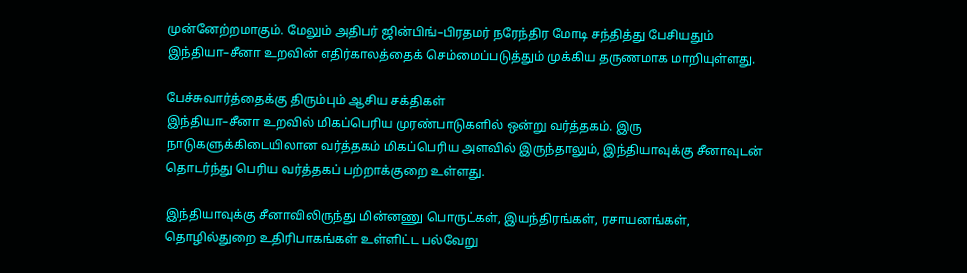முன்னேற்றமாகும். மேலும் அதிபர் ஜின்பிங்–பிரதமர் நரேந்திர மோடி சந்தித்து பேசியதும் இந்தியா–சீனா உறவின் எதிர்காலத்தைக் செம்மைப்படுத்தும் முக்கிய தருணமாக மாறியுள்ளது.

பேச்சுவார்த்தைக்கு திரும்பும் ஆசிய சக்திகள்
இந்தியா–சீனா உறவில் மிகப்பெரிய முரண்பாடுகளில் ஒன்று வர்த்தகம். இரு நாடுகளுக்கிடையிலான வர்த்தகம் மிகப்பெரிய அளவில் இருந்தாலும், இந்தியாவுக்கு சீனாவுடன் தொடர்ந்து பெரிய வர்த்தகப் பற்றாக்குறை உள்ளது.

இந்தியாவுக்கு சீனாவிலிருந்து மின்னணு பொருட்கள், இயந்திரங்கள், ரசாயனங்கள், தொழில்துறை உதிரிபாகங்கள் உள்ளிட்ட பல்வேறு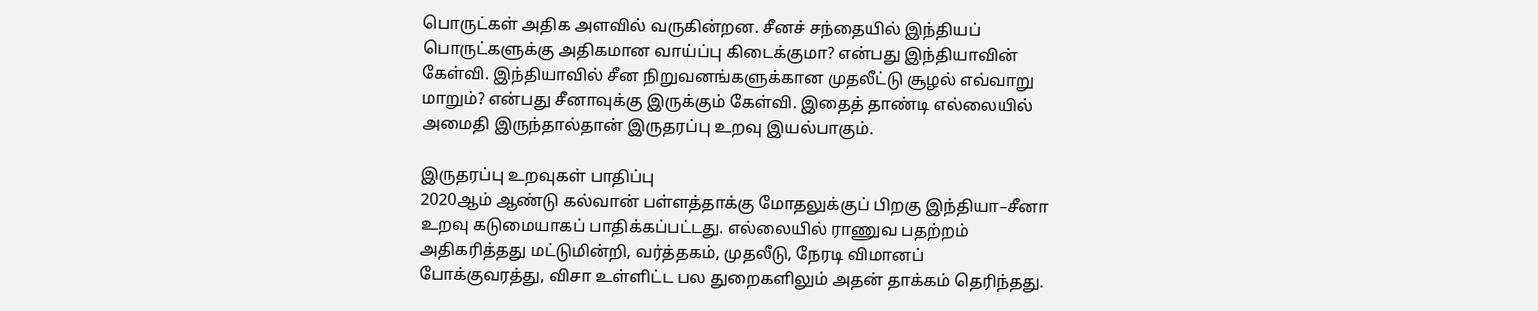பொருட்கள் அதிக அளவில் வருகின்றன. சீனச் சந்தையில் இந்தியப் பொருட்களுக்கு அதிகமான வாய்ப்பு கிடைக்குமா? என்பது இந்தியாவின் கேள்வி. இந்தியாவில் சீன நிறுவனங்களுக்கான முதலீட்டு சூழல் எவ்வாறு மாறும்? என்பது சீனாவுக்கு இருக்கும் கேள்வி. இதைத் தாண்டி எல்லையில் அமைதி இருந்தால்தான் இருதரப்பு உறவு இயல்பாகும்.

இருதரப்பு உறவுகள் பாதிப்பு
2020ஆம் ஆண்டு கல்வான் பள்ளத்தாக்கு மோதலுக்குப் பிறகு இந்தியா–சீனா உறவு கடுமையாகப் பாதிக்கப்பட்டது. எல்லையில் ராணுவ பதற்றம் அதிகரித்தது மட்டுமின்றி, வர்த்தகம், முதலீடு, நேரடி விமானப் போக்குவரத்து, விசா உள்ளிட்ட பல துறைகளிலும் அதன் தாக்கம் தெரிந்தது.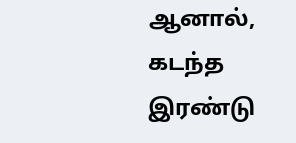ஆனால், கடந்த இரண்டு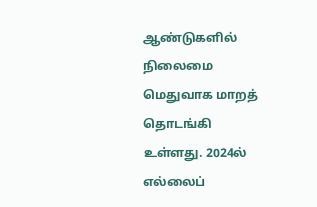ஆண்டுகளில் நிலைமை மெதுவாக மாறத் தொடங்கி உள்ளது. 2024ல் எல்லைப்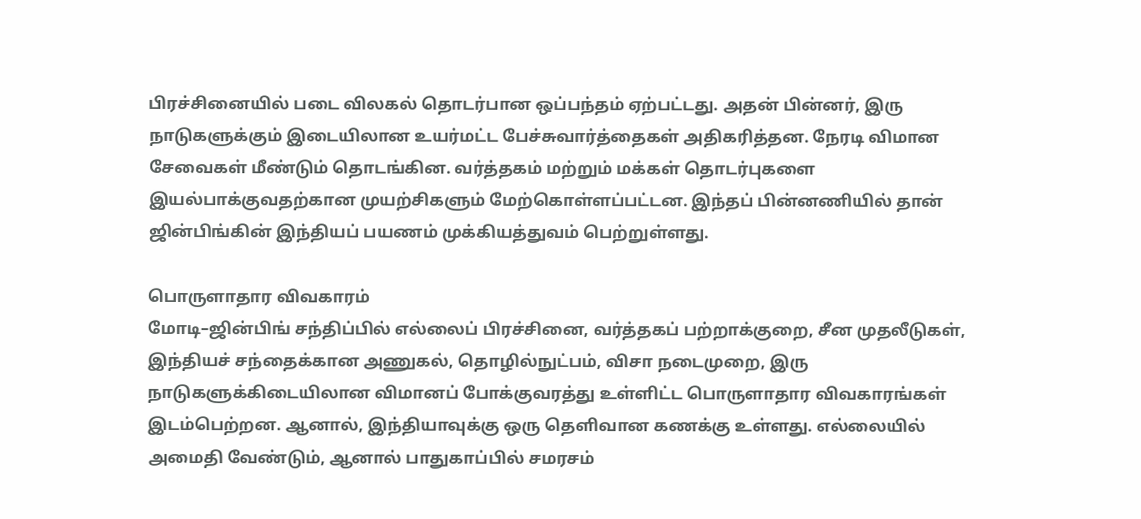பிரச்சினையில் படை விலகல் தொடர்பான ஒப்பந்தம் ஏற்பட்டது. அதன் பின்னர், இரு நாடுகளுக்கும் இடையிலான உயர்மட்ட பேச்சுவார்த்தைகள் அதிகரித்தன. நேரடி விமான சேவைகள் மீண்டும் தொடங்கின. வர்த்தகம் மற்றும் மக்கள் தொடர்புகளை இயல்பாக்குவதற்கான முயற்சிகளும் மேற்கொள்ளப்பட்டன. இந்தப் பின்னணியில் தான் ஜின்பிங்கின் இந்தியப் பயணம் முக்கியத்துவம் பெற்றுள்ளது.

பொருளாதார விவகாரம்
மோடி–ஜின்பிங் சந்திப்பில் எல்லைப் பிரச்சினை, வர்த்தகப் பற்றாக்குறை, சீன முதலீடுகள், இந்தியச் சந்தைக்கான அணுகல், தொழில்நுட்பம், விசா நடைமுறை, இரு நாடுகளுக்கிடையிலான விமானப் போக்குவரத்து உள்ளிட்ட பொருளாதார விவகாரங்கள் இடம்பெற்றன. ஆனால், இந்தியாவுக்கு ஒரு தெளிவான கணக்கு உள்ளது. எல்லையில் அமைதி வேண்டும், ஆனால் பாதுகாப்பில் சமரசம்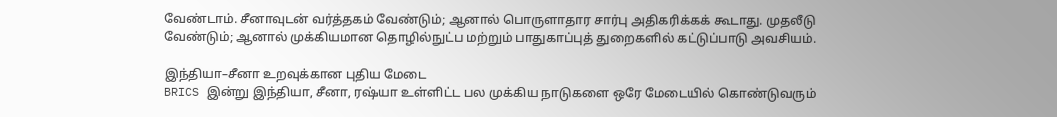வேண்டாம். சீனாவுடன் வர்த்தகம் வேண்டும்; ஆனால் பொருளாதார சார்பு அதிகரிக்கக் கூடாது. முதலீடு வேண்டும்; ஆனால் முக்கியமான தொழில்நுட்ப மற்றும் பாதுகாப்புத் துறைகளில் கட்டுப்பாடு அவசியம்.

இந்தியா–சீனா உறவுக்கான புதிய மேடை
BRICS இன்று இந்தியா, சீனா, ரஷ்யா உள்ளிட்ட பல முக்கிய நாடுகளை ஒரே மேடையில் கொண்டுவரும்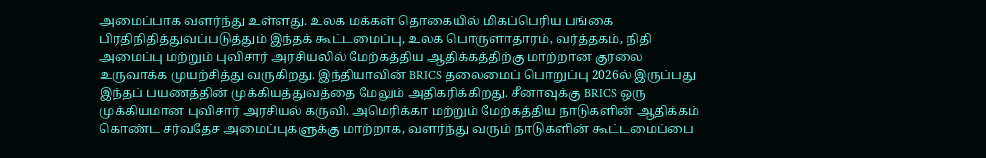அமைப்பாக வளர்ந்து உள்ளது. உலக மக்கள் தொகையில் மிகப்பெரிய பங்கை பிரதிநிதித்துவப்படுத்தும் இந்தக் கூட்டமைப்பு, உலக பொருளாதாரம், வர்த்தகம், நிதி அமைப்பு மற்றும் புவிசார் அரசியலில் மேற்கத்திய ஆதிக்கத்திற்கு மாற்றான குரலை உருவாக்க முயற்சித்து வருகிறது. இந்தியாவின் BRICS தலைமைப் பொறுப்பு 2026ல் இருப்பது இந்தப் பயணத்தின் முக்கியத்துவத்தை மேலும் அதிகரிக்கிறது. சீனாவுக்கு BRICS ஒரு முக்கியமான புவிசார் அரசியல் கருவி. அமெரிக்கா மற்றும் மேற்கத்திய நாடுகளின் ஆதிக்கம் கொண்ட சர்வதேச அமைப்புகளுக்கு மாற்றாக, வளர்ந்து வரும் நாடுகளின் கூட்டமைப்பை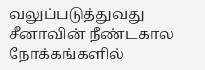வலுப்படுத்துவது சீனாவின் நீண்டகால நோக்கங்களில்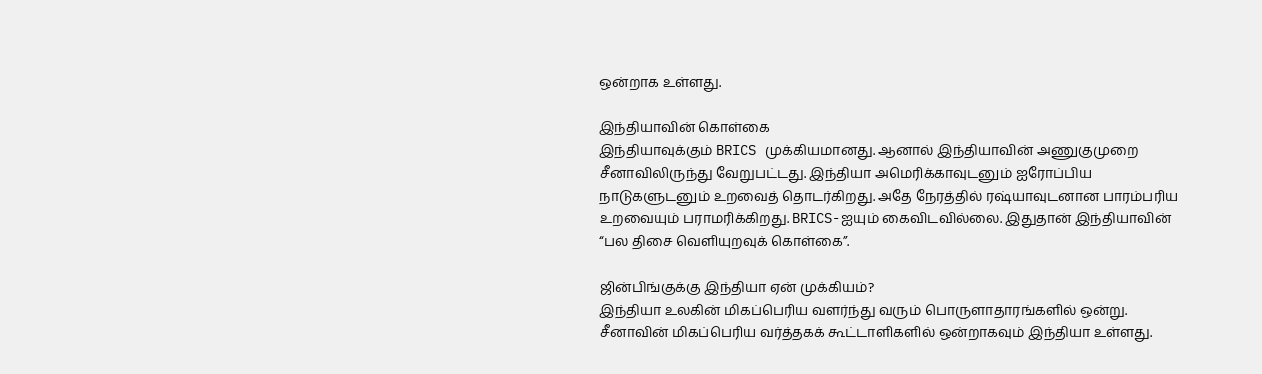ஒன்றாக உள்ளது.

இந்தியாவின் கொள்கை
இந்தியாவுக்கும் BRICS முக்கியமானது. ஆனால் இந்தியாவின் அணுகுமுறை சீனாவிலிருந்து வேறுபட்டது. இந்தியா அமெரிக்காவுடனும் ஐரோப்பிய நாடுகளுடனும் உறவைத் தொடர்கிறது. அதே நேரத்தில் ரஷ்யாவுடனான பாரம்பரிய உறவையும் பராமரிக்கிறது. BRICS-ஐயும் கைவிடவில்லை. இதுதான் இந்தியாவின் “பல திசை வெளியுறவுக் கொள்கை”.

ஜின்பிங்குக்கு இந்தியா ஏன் முக்கியம்?
இந்தியா உலகின் மிகப்பெரிய வளர்ந்து வரும் பொருளாதாரங்களில் ஒன்று. சீனாவின் மிகப்பெரிய வர்த்தகக் கூட்டாளிகளில் ஒன்றாகவும் இந்தியா உள்ளது.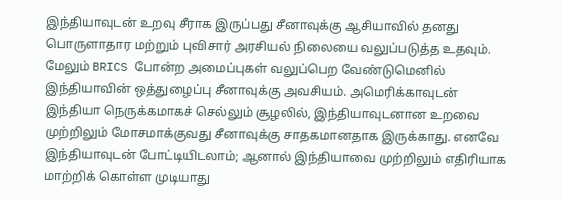இந்தியாவுடன் உறவு சீராக இருப்பது சீனாவுக்கு ஆசியாவில் தனது பொருளாதார மற்றும் புவிசார் அரசியல் நிலையை வலுப்படுத்த உதவும். மேலும் BRICS போன்ற அமைப்புகள் வலுப்பெற வேண்டுமெனில் இந்தியாவின் ஒத்துழைப்பு சீனாவுக்கு அவசியம். அமெரிக்காவுடன் இந்தியா நெருக்கமாகச் செல்லும் சூழலில், இந்தியாவுடனான உறவை முற்றிலும் மோசமாக்குவது சீனாவுக்கு சாதகமானதாக இருக்காது. எனவே இந்தியாவுடன் போட்டியிடலாம்; ஆனால் இந்தியாவை முற்றிலும் எதிரியாக மாற்றிக் கொள்ள முடியாது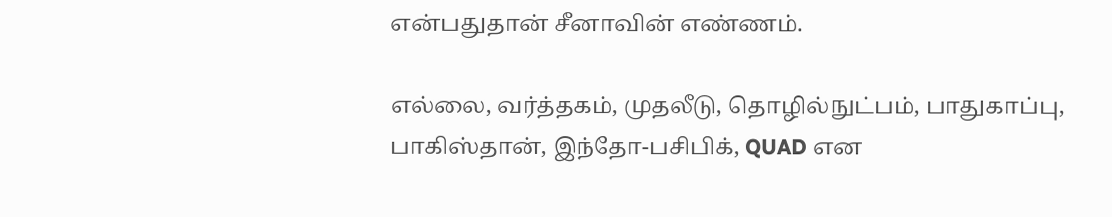என்பதுதான் சீனாவின் எண்ணம்.

எல்லை, வர்த்தகம், முதலீடு, தொழில்நுட்பம், பாதுகாப்பு, பாகிஸ்தான், இந்தோ-பசிபிக், QUAD என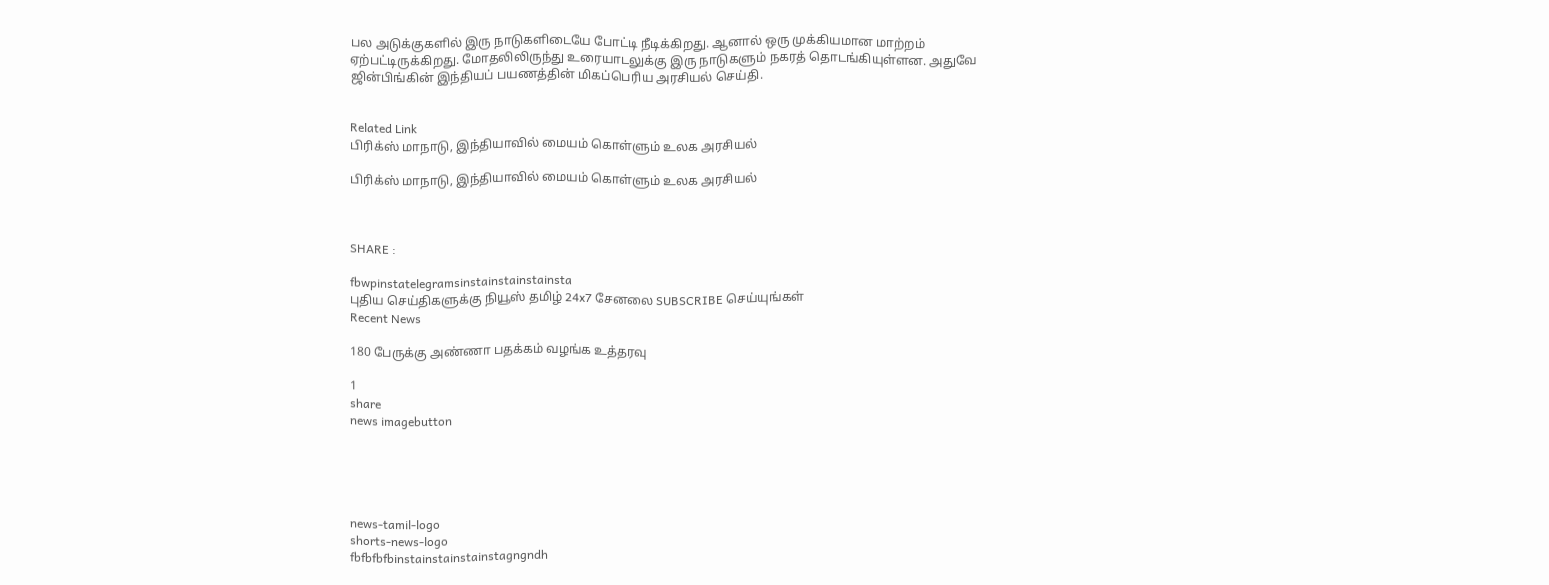பல அடுக்குகளில் இரு நாடுகளிடையே போட்டி நீடிக்கிறது. ஆனால் ஒரு முக்கியமான மாற்றம் ஏற்பட்டிருக்கிறது. மோதலிலிருந்து உரையாடலுக்கு இரு நாடுகளும் நகரத் தொடங்கியுள்ளன. அதுவே ஜின்பிங்கின் இந்தியப் பயணத்தின் மிகப்பெரிய அரசியல் செய்தி.


Related Link
பிரிக்ஸ் மாநாடு, இந்தியாவில் மையம் கொள்ளும் உலக அரசியல்

பிரிக்ஸ் மாநாடு, இந்தியாவில் மையம் கொள்ளும் உலக அரசியல்



SHARE :

fbwpinstatelegramsinstainstainstainsta
புதிய செய்திகளுக்கு நியூஸ் தமிழ் 24x7 சேனலை SUBSCRIBE செய்யுங்கள்
Recent News

180 பேருக்கு அண்ணா பதக்கம் வழங்க உத்தரவு

1
share
news imagebutton





news-tamil-logo
shorts-news-logo
fbfbfbfbinstainstainstainstagngndh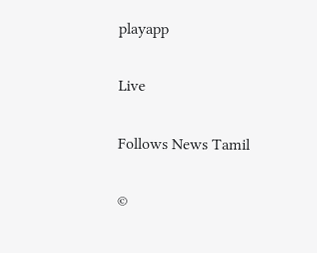playapp

Live

Follows News Tamil

©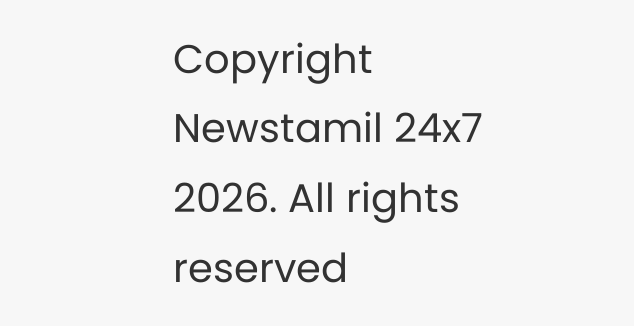Copyright Newstamil 24x7 2026. All rights reserved